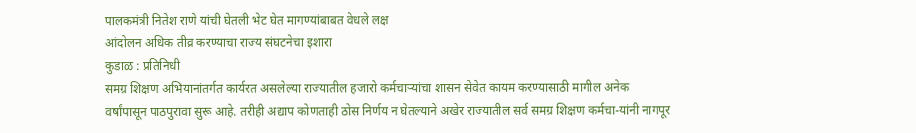पालकमंत्री नितेश राणे यांची घेतली भेट घेत मागण्यांबाबत वेधले लक्ष
आंदोलन अधिक तीव्र करण्याचा राज्य संघटनेचा इशारा
कुडाळ : प्रतिनिधी
समग्र शिक्षण अभियानांतर्गत कार्यरत असलेल्या राज्यातील हजारो कर्मचाऱ्यांचा शासन सेवेत कायम करण्यासाठी मागील अनेक वर्षांपासून पाठपुरावा सुरू आहे. तरीही अद्याप कोणताही ठोस निर्णय न घेतल्याने अखेर राज्यातील सर्व समग्र शिक्षण कर्मचा-यांनी नागपूर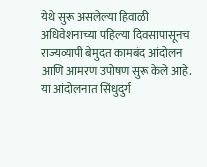येथे सुरू असलेल्या हिवाळी अधिवेशनाच्या पहिल्या दिवसापासूनच राज्यव्यापी बेमुदत कामबंद आंदोलन आणि आमरण उपोषण सुरू केले आहे. या आंदोलनात सिंधुदुर्ग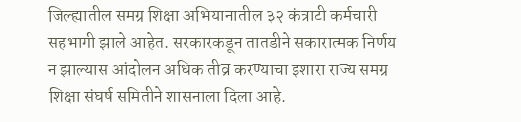जिल्ह्यातील समग्र शिक्षा अभियानातील ३२ कंत्राटी कर्मचारी सहभागी झाले आहेत. सरकारकडून तातडीने सकारात्मक निर्णय न झाल्यास आंदोलन अधिक तीव्र करण्याचा इशारा राज्य समग्र शिक्षा संघर्ष समितीने शासनाला दिला आहे.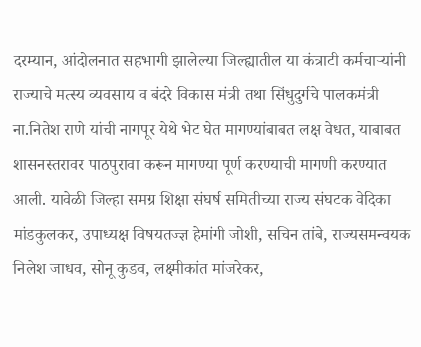दरम्यान, आंदोलनात सहभागी झालेल्या जिल्ह्यातील या कंत्राटी कर्मचाऱ्यांनी राज्याचे मत्स्य व्यवसाय व बंदरे विकास मंत्री तथा सिंधुदुर्गचे पालकमंत्री ना.नितेश राणे यांची नागपूर येथे भेट घेत मागण्यांबाबत लक्ष वेधत, याबाबत शासनस्तरावर पाठपुरावा करून मागण्या पूर्ण करण्याची मागणी करण्यात आली. यावेळी जिल्हा समग्र शिक्षा संघर्ष समितीच्या राज्य संघटक वेदिका मांडकुलकर, उपाध्यक्ष विषयतज्ज्ञ हेमांगी जोशी, सचिन तांबे, राज्यसमन्वयक निलेश जाधव, सोनू कुडव, लक्ष्मीकांत मांजरेकर,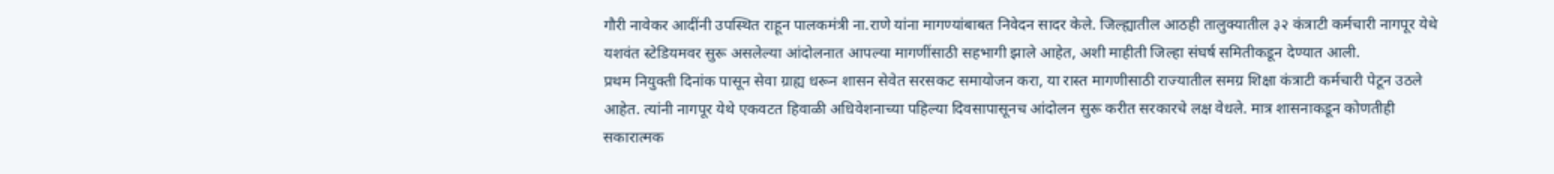गौरी नावेकर आदींनी उपस्थित राहून पालकमंत्री ना.राणे यांना मागण्यांबाबत निवेदन सादर केले. जिल्ह्यातील आठही तालुक्यातील ३२ कंत्राटी कर्मचारी नागपूर येथे यशवंत स्टेडियमवर सुरू असलेल्या आंदोलनात आपल्या मागणींसाठी सहभागी झाले आहेत, अशी माहीती जिल्हा संघर्ष समितीकडून देण्यात आली.
प्रथम नियुक्ती दिनांक पासून सेवा ग्राह्य धरून शासन सेवेत सरसकट समायोजन करा, या रास्त मागणीसाठी राज्यातील समग्र शिक्षा कंत्राटी कर्मचारी पेटून उठले आहेत. त्यांनी नागपूर येथे एकवटत हिवाळी अधिवेशनाच्या पहिल्या दिवसापासूनच आंदोलन सुरू करीत सरकारचे लक्ष वेधले. मात्र शासनाकडून कोणतीही सकारात्मक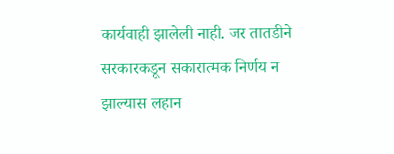कार्यवाही झालेली नाही. जर तातडीने सरकारकडून सकारात्मक निर्णय न झाल्यास लहान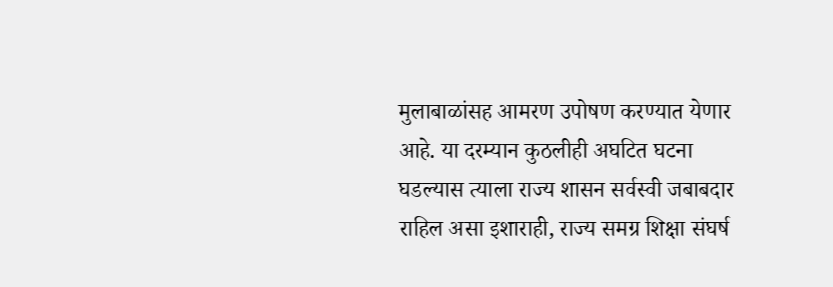मुलाबाळांसह आमरण उपोषण करण्यात येणार आहे. या दरम्यान कुठलीही अघटित घटना घडल्यास त्याला राज्य शासन सर्वस्वी जबाबदार राहिल असा इशाराही, राज्य समग्र शिक्षा संघर्ष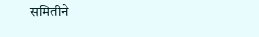समितीने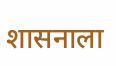शासनाला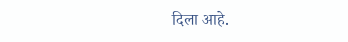दिला आहे.